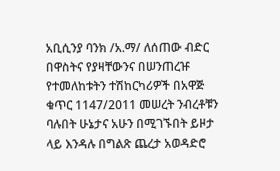አቢሲንያ ባንክ /አ.ማ/ ለሰጠው ብድር በዋስትና የያዛቸውንና በሠንጠረዡ የተመለከቱትን ተሽከርካሪዎች በአዋጅ ቁጥር 1147/2011 መሠረት ንብረቶቹን ባሉበት ሁኔታና አሁን በሚገኙበት ይዞታ ላይ እንዳሉ በግልጽ ጨረታ አወዳድሮ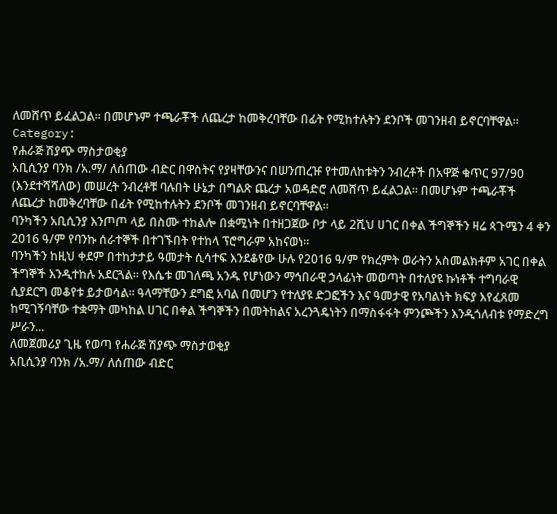ለመሸጥ ይፈልጋል፡፡ በመሆኑም ተጫራቾች ለጨረታ ከመቅረባቸው በፊት የሚከተሉትን ደንቦች መገንዘብ ይኖርባቸዋል፡፡
Category:
የሐራጅ ሽያጭ ማስታወቂያ
አቢሲንያ ባንክ /አ.ማ/ ለሰጠው ብድር በዋስትና የያዛቸውንና በሠንጠረዡ የተመለከቱትን ንብረቶች በአዋጅ ቁጥር 97/90 (እንደተሻሻለው) መሠረት ንብረቶቹ ባሉበት ሁኔታ በግልጽ ጨረታ አወዳድሮ ለመሸጥ ይፈልጋል። በመሆኑም ተጫራቾች ለጨረታ ከመቅረባቸው በፊት የሚከተሉትን ደንቦች መገንዘብ ይኖርባቸዋል።
ባንካችን አቢሲንያ እንጦጦ ላይ በስሙ ተከልሎ በቋሚነት በተዘጋጀው ቦታ ላይ 2ሺህ ሀገር በቀል ችግኞችን ዛሬ ጳጉሜን 4 ቀን 2016 ዓ/ም የባንኩ ሰራተኞች በተገኙበት የተከላ ፕሮግራም አከናወነ፡፡
ባንካችን ከዚህ ቀደም በተከታታይ ዓመታት ሲሳተፍ እንደቆየው ሁሉ የ2016 ዓ/ም የክረምት ወራትን አስመልክቶም አገር በቀል ችግኞች እንዲተከሉ አደርጓል፡፡ የእሴቱ መገለጫ አንዱ የሆነውን ማኅበራዊ ኃላፊነት መወጣት በተለያዩ ኩነቶች ተግባራዊ ሲያደርግ መቆየቱ ይታወሳል፡፡ ዓላማቸውን ደግፎ አባል በመሆን የተለያዩ ድጋፎችን እና ዓመታዊ የአባልነት ክፍያ እየፈጸመ ከሚገኝባቸው ተቋማት መካከል ሀገር በቀል ችግኞችን በመትከልና አረንጓዴነትን በማስፋፋት ምንጮችን እንዲጎለብቱ የማድረግ ሥራን...
ለመጀመሪያ ጊዜ የወጣ የሐራጅ ሽያጭ ማስታወቂያ
አቢሲንያ ባንክ /አ.ማ/ ለሰጠው ብድር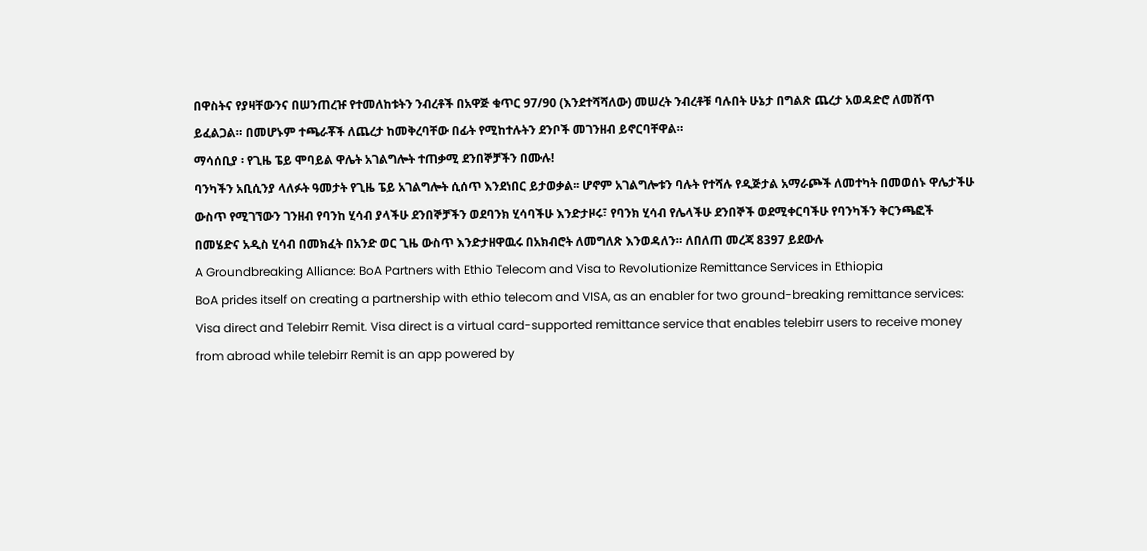በዋስትና የያዛቸውንና በሠንጠረዡ የተመለከቱትን ንብረቶች በአዋጅ ቁጥር 97/90 (እንደተሻሻለው) መሠረት ንብረቶቹ ባሉበት ሁኔታ በግልጽ ጨረታ አወዳድሮ ለመሸጥ ይፈልጋል። በመሆኑም ተጫራቾች ለጨረታ ከመቅረባቸው በፊት የሚከተሉትን ደንቦች መገንዘብ ይኖርባቸዋል።
ማሳሰቢያ ፡ የጊዜ ፔይ ሞባይል ዋሌት አገልግሎት ተጠቃሚ ደንበኞቻችን በሙሉ!
ባንካችን አቢሲንያ ላለፉት ዓመታት የጊዜ ፔይ አገልግሎት ሲሰጥ እንደነበር ይታወቃል፡፡ ሆኖም አገልግሎቱን ባሉት የተሻሉ የዲጅታል አማራጮች ለመተካት በመወሰኑ ዋሌታችሁ ውስጥ የሚገኘውን ገንዘብ የባንከ ሂሳብ ያላችሁ ደንበኞቻችን ወደባንክ ሂሳባችሁ እንድታዞሩ፣ የባንክ ሂሳብ የሌላችሁ ደንበኞች ወደሚቀርባችሁ የባንካችን ቅርንጫፎች በመሄድና አዲስ ሂሳብ በመክፈት በአንድ ወር ጊዜ ውስጥ እንድታዘዋዉሩ በአክብሮት ለመግለጽ እንወዳለን። ለበለጠ መረጃ 8397 ይደውሉ
A Groundbreaking Alliance: BoA Partners with Ethio Telecom and Visa to Revolutionize Remittance Services in Ethiopia
BoA prides itself on creating a partnership with ethio telecom and VISA, as an enabler for two ground-breaking remittance services: Visa direct and Telebirr Remit. Visa direct is a virtual card-supported remittance service that enables telebirr users to receive money from abroad while telebirr Remit is an app powered by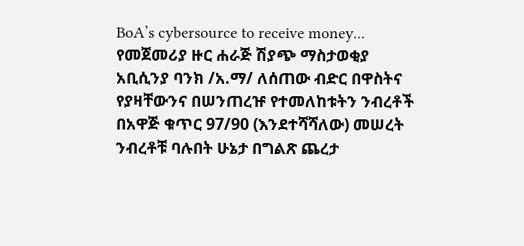BoA’s cybersource to receive money...
የመጀመሪያ ዙር ሐራጅ ሽያጭ ማስታወቂያ
አቢሲንያ ባንክ /አ.ማ/ ለሰጠው ብድር በዋስትና የያዛቸውንና በሠንጠረዡ የተመለከቱትን ንብረቶች በአዋጅ ቁጥር 97/90 (እንደተሻሻለው) መሠረት ንብረቶቹ ባሉበት ሁኔታ በግልጽ ጨረታ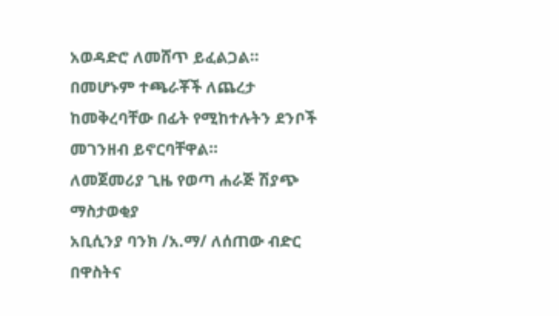አወዳድሮ ለመሸጥ ይፈልጋል። በመሆኑም ተጫራቾች ለጨረታ ከመቅረባቸው በፊት የሚከተሉትን ደንቦች መገንዘብ ይኖርባቸዋል።
ለመጀመሪያ ጊዜ የወጣ ሐራጅ ሽያጭ ማስታወቂያ
አቢሲንያ ባንክ /አ.ማ/ ለሰጠው ብድር በዋስትና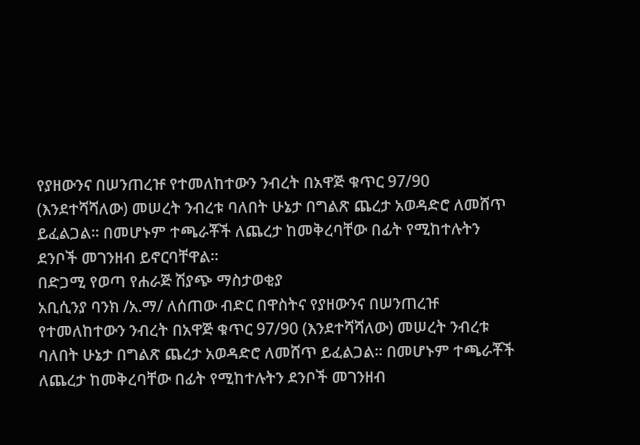የያዘውንና በሠንጠረዡ የተመለከተውን ንብረት በአዋጅ ቁጥር 97/90 (እንደተሻሻለው) መሠረት ንብረቱ ባለበት ሁኔታ በግልጽ ጨረታ አወዳድሮ ለመሸጥ ይፈልጋል፡፡ በመሆኑም ተጫራቾች ለጨረታ ከመቅረባቸው በፊት የሚከተሉትን ደንቦች መገንዘብ ይኖርባቸዋል፡፡
በድጋሚ የወጣ የሐራጅ ሽያጭ ማስታወቂያ
አቢሲንያ ባንክ /አ.ማ/ ለሰጠው ብድር በዋስትና የያዘውንና በሠንጠረዡ የተመለከተውን ንብረት በአዋጅ ቁጥር 97/90 (እንደተሻሻለው) መሠረት ንብረቱ ባለበት ሁኔታ በግልጽ ጨረታ አወዳድሮ ለመሸጥ ይፈልጋል። በመሆኑም ተጫራቾች ለጨረታ ከመቅረባቸው በፊት የሚከተሉትን ደንቦች መገንዘብ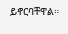ይኖርባቸዋል።